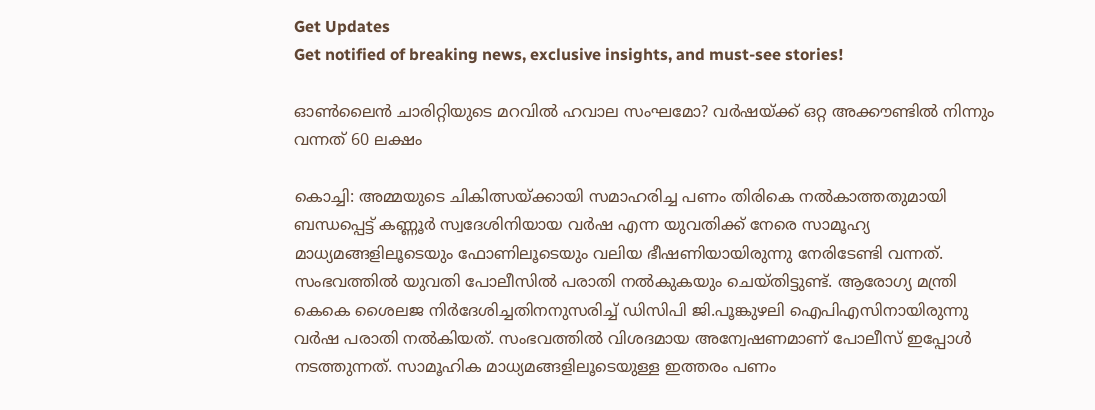Get Updates
Get notified of breaking news, exclusive insights, and must-see stories!

ഓണ്‍ലൈന്‍ ചാരിറ്റിയുടെ മറവില്‍ ഹവാല സംഘമോ? വര്‍ഷയ്ക്ക് ഒറ്റ അക്കൗണ്ടില്‍ നിന്നും വന്നത് 60 ലക്ഷം

കൊച്ചി: അമ്മയുടെ ചികിത്സയ്ക്കായി സമാഹരിച്ച പണം തിരികെ നല്‍കാത്തതുമായി ബന്ധപ്പെട്ട് കണ്ണൂര്‍ സ്വദേശിനിയായ വര്‍ഷ എന്ന യുവതിക്ക് നേരെ സാമൂഹ്യ മാധ്യമങ്ങളിലൂടെയും ഫോണിലൂടെയും വലിയ ഭീഷണിയായിരുന്നു നേരിടേണ്ടി വന്നത്. സംഭവത്തില്‍ യുവതി പോലീസില്‍ പരാതി നല്‍കുകയും ചെയ്തിട്ടുണ്ട്. ആരോഗ്യ മന്ത്രി കെകെ ശൈലജ നിര്‍ദേശിച്ചതിനനുസരിച്ച് ഡിസിപി ജി.പൂങ്കുഴലി ഐപിഎസിനായിരുന്നു വര്‍ഷ പരാതി നല്‍കിയത്. സംഭവത്തില്‍ വിശദമായ അന്വേഷണമാണ് പോലീസ് ഇപ്പോള്‍ നടത്തുന്നത്. സാമൂഹിക മാധ്യമങ്ങളിലൂടെയുള്ള ഇത്തരം പണം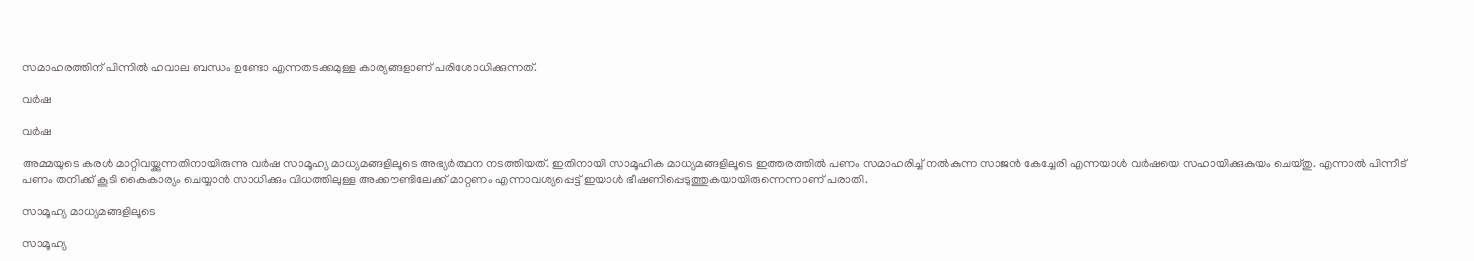സമാഹരത്തിന് പിന്നില്‍ ഹവാല ബന്ധം ഉണ്ടോ എന്നതടക്കമുള്ള കാര്യങ്ങളാണ് പരിശോധിക്കുന്നത്.

വര്‍ഷ

വര്‍ഷ

അമ്മയുടെ കരള്‍ മാറ്റിവയ്ക്കുന്നതിനായിരുന്നു വര്‍ഷ സാമൂഹ്യ മാധ്യമങ്ങളിലൂടെ അഭ്യര്‍ത്ഥന നടത്തിയത്. ഇതിനായി സാമൂഹിക മാധ്യമങ്ങളിലൂടെ ഇത്തരത്തില്‍ പണം സമാഹരിച്ച് നല്‍കുന്ന സാജന്‍ കേച്ചേരി എന്നയാള്‍ വര്‍ഷയെ സഹായിക്കുകുയം ചെയ്തു. എന്നാല്‍ പിന്നീട് പണം തനിക്ക് കൂടി കൈകാര്യം ചെയ്യാന്‍ സാധിക്കും വിധത്തിലുള്ള അക്കൗണ്ടിലേക്ക് മാറ്റണം എന്നാവശ്യപ്പെട്ട് ഇയാള്‍ ഭീഷണിപ്പെടുത്തുകയായിരുന്നെന്നാണ് പരാതി.

സാമൂഹ്യ മാധ്യമങ്ങളിലൂടെ

സാമൂഹ്യ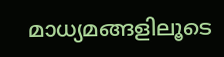മാധ്യമങ്ങളിലൂടെ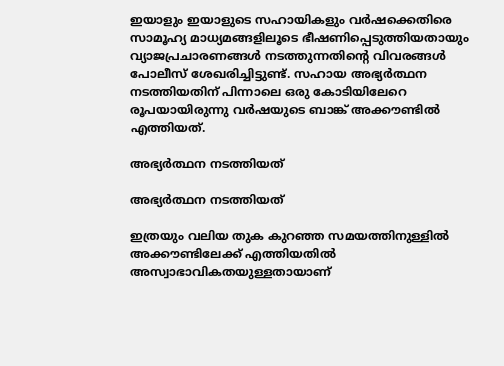ഇയാളും ഇയാളുടെ സഹായികളും വര്‍ഷക്കെതിരെ സാമൂഹ്യ മാധ്യമങ്ങളിലൂടെ ഭീഷണിപ്പെടുത്തിയതായും വ്യാജപ്രചാരണങ്ങള്‍ നടത്തുന്നതിന്‍റെ വിവരങ്ങള്‍ പോലീസ് ശേഖരിച്ചിട്ടുണ്ട്. സഹായ അഭ്യര്‍ത്ഥന നടത്തിയതിന് പിന്നാലെ ഒരു കോടിയിലേറെ രൂപയായിരുന്നു വര്‍ഷയുടെ ബാങ്ക് അക്കൗണ്ടില്‍ എത്തിയത്.

അഭ്യര്‍ത്ഥന നടത്തിയത്

അഭ്യര്‍ത്ഥന നടത്തിയത്

ഇത്രയും വലിയ തുക കുറഞ്ഞ സമയത്തിനുള്ളില്‍ അക്കൗണ്ടിലേക്ക് എത്തിയതില്‍ അസ്വാഭാവികതയുള്ളതായാണ്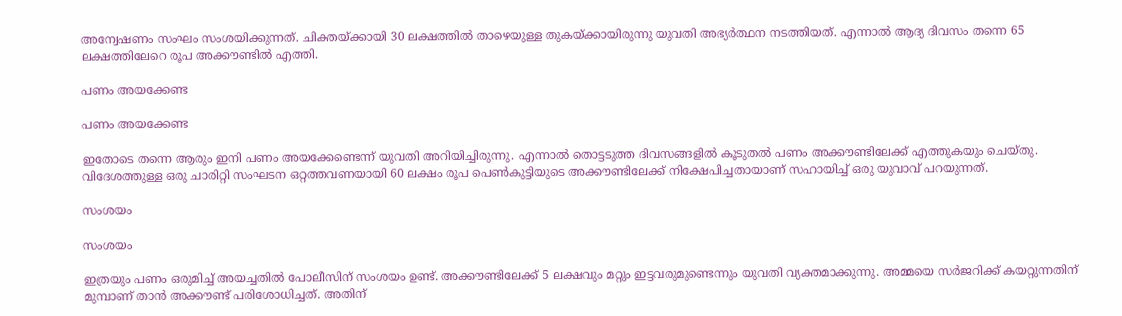അന്വേഷണം സംഘം സംശയിക്കുന്നത്. ചിക്തയ്ക്കായി 30 ലക്ഷത്തില്‍ താഴെയുള്ള തുകയ്ക്കായിരുന്നു യുവതി അഭ്യര്‍ത്ഥന നടത്തിയത്. എന്നാല്‍ ആദ്യ ദിവസം തന്നെ 65 ലക്ഷത്തിലേറെ രൂപ അക്കൗണ്ടില്‍ എത്തി.

പണം അയക്കേണ്ട

പണം അയക്കേണ്ട

ഇതോടെ തന്നെ ആരും ഇനി പണം അയക്കേണ്ടെന്ന് യുവതി അറിയിച്ചിരുന്നു. എന്നാല്‍ തൊട്ടടുത്ത ദിവസങ്ങളില്‍ കൂടുതല്‍ പണം അക്കൗണ്ടിലേക്ക് എത്തുകയും ചെയ്തു. വിദേശത്തുള്ള ഒരു ചാരിറ്റി സംഘടന ഒറ്റത്തവണയായി 60 ലക്ഷം രൂപ പെണ്‍കുട്ടിയുടെ അക്കൗണ്ടിലേക്ക് നിക്ഷേപിച്ചതായാണ് സഹായിച്ച് ഒരു യുവാവ് പറയുന്നത്.

സംശയം

സംശയം

ഇത്രയും പണം ഒരുമിച്ച് അയച്ചതില്‍ പോലീസിന് സംശയം ഉണ്ട്. അക്കൗണ്ടിലേക്ക് 5 ലക്ഷവും മറ്റും ഇട്ടവരുമുണ്ടെന്നും യുവതി വ്യക്തമാക്കുന്നു. അമ്മയെ സര്‍ജറിക്ക് കയറ്റുന്നതിന് മുമ്പാണ് താന്‍ അക്കൗണ്ട് പരിശോധിച്ചത്. അതിന്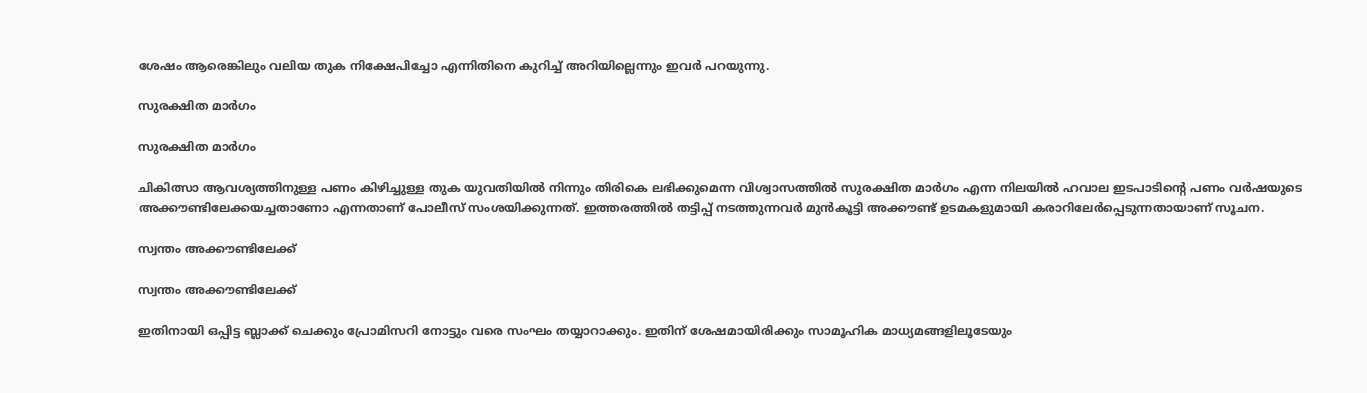ശേഷം ആരെങ്കിലും വലിയ തുക നിക്ഷേപിച്ചോ എന്നിതിനെ കുറിച്ച് അറിയില്ലെന്നും ഇവര്‍ പറയുന്നു.

സുരക്ഷിത മാര്‍ഗം

സുരക്ഷിത മാര്‍ഗം

ചികിത്സാ ആവശ്യത്തിനുള്ള പണം കിഴിച്ചുള്ള തുക യുവതിയില്‍ നിന്നും തിരികെ ലഭിക്കുമെന്ന വിശ്വാസത്തില്‍ സുരക്ഷിത മാര്‍ഗം എന്ന നിലയില്‍ ഹവാല ഇടപാടിന്‍റെ പണം വര്‍ഷയുടെ അക്കൗണ്ടിലേക്കയച്ചതാണോ എന്നതാണ് പോലീസ് സംശയിക്കുന്നത്. ഇത്തരത്തില്‍ തട്ടിപ്പ് നടത്തുന്നവര്‍ മുന്‍കൂട്ടി അക്കൗണ്ട് ഉടമകളുമായി കരാറിലേര്‍പ്പെടുന്നതായാണ് സൂചന.

സ്വന്തം അക്കൗണ്ടിലേക്ക്

സ്വന്തം അക്കൗണ്ടിലേക്ക്

ഇതിനായി ഒപ്പിട്ട ബ്ലാക്ക് ചെക്കും പ്രോമിസറി നോട്ടും വരെ സംഘം തയ്യാറാക്കും. ഇതിന് ശേഷമായിരിക്കും സാമൂഹിക മാധ്യമങ്ങളിലൂടേയും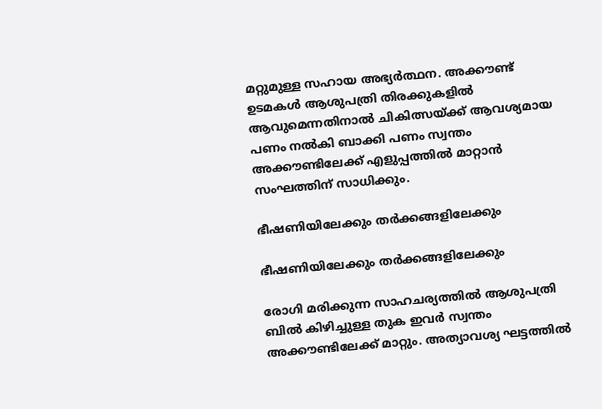മറ്റുമുള്ള സഹായ അഭ്യര്‍ത്ഥന. അക്കൗണ്ട് ഉടമകള്‍ ആശുപത്രി തിരക്കുകളില്‍ ആവുമെന്നതിനാല്‍ ചികിത്സയ്ക്ക് ആവശ്യമായ പണം നല്‍കി ബാക്കി പണം സ്വന്തം അക്കൗണ്ടിലേക്ക് എളുപ്പത്തില്‍ മാറ്റാന്‍ സംഘത്തിന് സാധിക്കും.

ഭീഷണിയിലേക്കും തര്‍ക്കങ്ങളിലേക്കും

ഭീഷണിയിലേക്കും തര്‍ക്കങ്ങളിലേക്കും

രോഗി മരിക്കുന്ന സാഹചര്യത്തില്‍ ആശുപത്രി ബില്‍ കിഴിച്ചുള്ള തുക ഇവര്‍ സ്വന്തം അക്കൗണ്ടിലേക്ക് മാറ്റും. അത്യാവശ്യ ഘട്ടത്തില്‍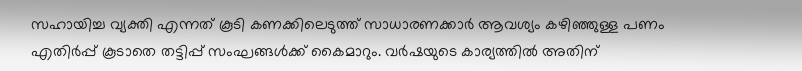സഹായിച്ച വ്യക്തി എന്നത് കൂടി കണക്കിലെടുത്ത് സാധാരണക്കാര്‍ ആവശ്യം കഴിഞ്ഞുള്ള പണം എതിര്‍പ്പ് കൂടാതെ തട്ടിപ്പ് സംഘങ്ങള്‍ക്ക് കൈമാറും. വര്‍ഷയുടെ കാര്യത്തില്‍ അതിന്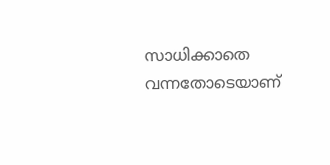സാധിക്കാതെ വന്നതോടെയാണ്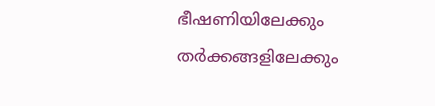ഭീഷണിയിലേക്കും തര്‍ക്കങ്ങളിലേക്കും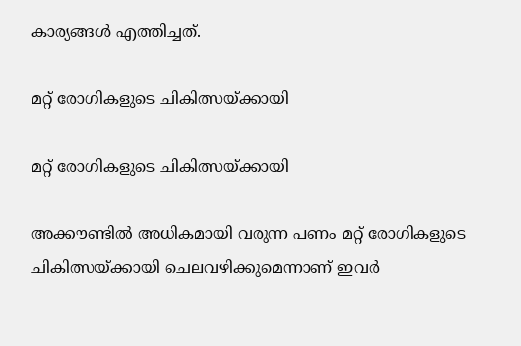കാര്യങ്ങള്‍ എത്തിച്ചത്.

മറ്റ് രോഗികളുടെ ചികിത്സയ്ക്കായി

മറ്റ് രോഗികളുടെ ചികിത്സയ്ക്കായി

അക്കൗണ്ടില്‍ അധികമായി വരുന്ന പണം മറ്റ് രോഗികളുടെ ചികിത്സയ്ക്കായി ചെലവഴിക്കുമെന്നാണ് ഇവര്‍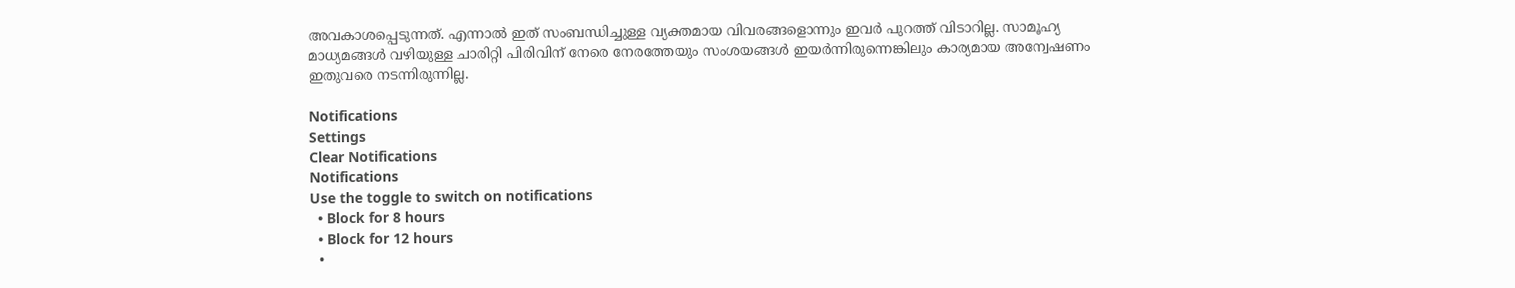അവകാശപ്പെടുന്നത്. എന്നാല്‍ ഇത് സംബന്ധിച്ചുള്ള വ്യക്തമായ വിവരങ്ങളൊന്നും ഇവര്‍ പുറത്ത് വിടാറില്ല. സാമൂഹ്യ മാധ്യമങ്ങള്‍ വഴിയുള്ള ചാരിറ്റി പിരിവിന് നേരെ നേരത്തേയും സംശയങ്ങള്‍ ഇയര്‍ന്നിരുന്നെങ്കിലും കാര്യമായ അന്വേഷണം ഇതുവരെ നടന്നിരുന്നില്ല.

Notifications
Settings
Clear Notifications
Notifications
Use the toggle to switch on notifications
  • Block for 8 hours
  • Block for 12 hours
  •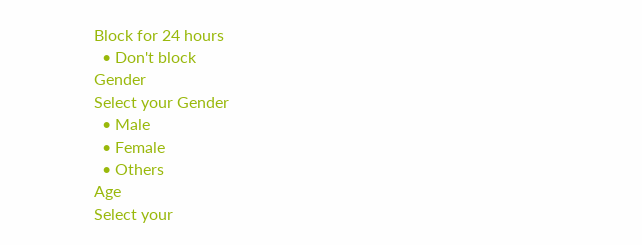Block for 24 hours
  • Don't block
Gender
Select your Gender
  • Male
  • Female
  • Others
Age
Select your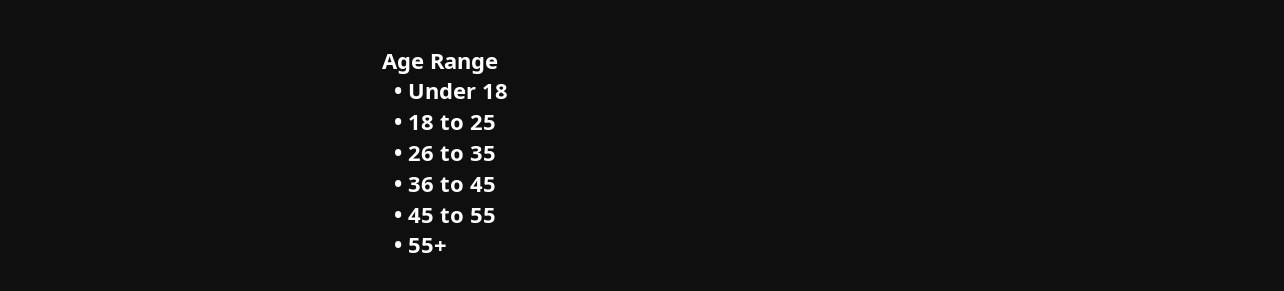Age Range
  • Under 18
  • 18 to 25
  • 26 to 35
  • 36 to 45
  • 45 to 55
  • 55+